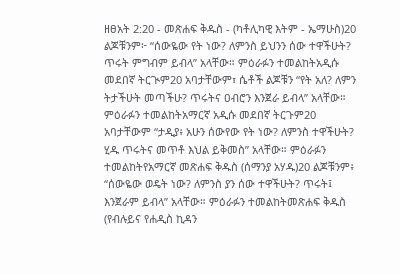ዘፀአት 2:20 - መጽሐፍ ቅዱስ - (ካቶሊካዊ እትም - ኤማሁስ)20 ልጆቹንም፦ “ሰውዬው የት ነው? ለምንስ ይህንን ሰው ተዋችሁት? ጥሩት ምግብም ይብላ” አላቸው። ምዕራፉን ተመልከትአዲሱ መደበኛ ትርጒም20 አባታቸውም፣ ሴቶች ልጆቹን “የት አለ? ለምን ትታችሁት መጣችሁ? ጥሩትና ዐብሮን እንጀራ ይብላ” አላቸው። ምዕራፉን ተመልከትአማርኛ አዲሱ መደበኛ ትርጉም20 አባታቸውም “ታዲያ፥ አሁን ሰውየው የት ነው? ለምንስ ተዋችሁት? ሂዱ ጥሩትና መጥቶ እህል ይቅመስ” አላቸው። ምዕራፉን ተመልከትየአማርኛ መጽሐፍ ቅዱስ (ሰማንያ አሃዱ)20 ልጆቹንም፥ “ሰውዬው ወዴት ነው? ለምንስ ያን ሰው ተዋችሁት? ጥሩት፤ እንጀራም ይብላ” አላቸው። ምዕራፉን ተመልከትመጽሐፍ ቅዱስ (የብሉይና የሐዲስ ኪዳን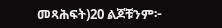መጻሕፍት)20 ልጆቹንም፦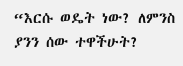“እርሱ ወዴት ነው? ለምንስ ያንን ሰው ተዋችሁት?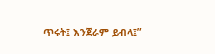ጥሩት፤ እንጀራም ይብላ፤”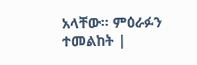አላቸው። ምዕራፉን ተመልከት |